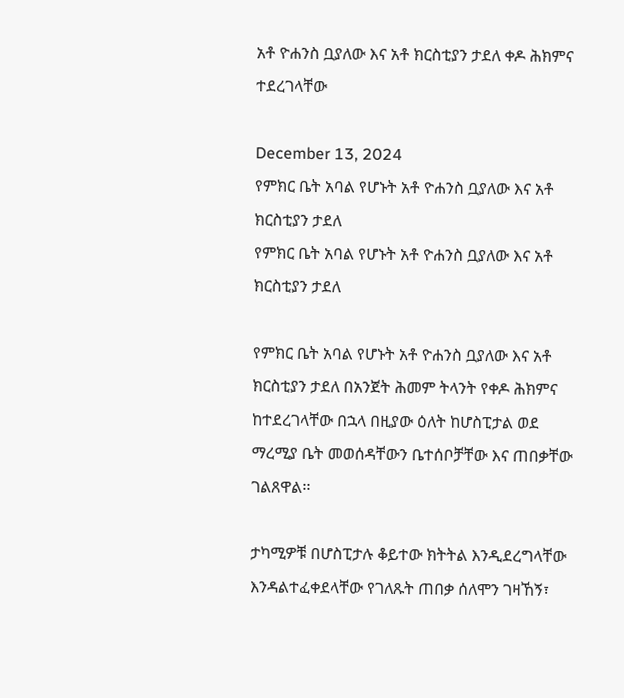አቶ ዮሐንስ ቧያለው እና አቶ ክርስቲያን ታደለ ቀዶ ሕክምና ተደረገላቸው

December 13, 2024
የምክር ቤት አባል የሆኑት አቶ ዮሐንስ ቧያለው እና አቶ ክርስቲያን ታደለ
የምክር ቤት አባል የሆኑት አቶ ዮሐንስ ቧያለው እና አቶ ክርስቲያን ታደለ

የምክር ቤት አባል የሆኑት አቶ ዮሐንስ ቧያለው እና አቶ ክርስቲያን ታደለ በአንጀት ሕመም ትላንት የቀዶ ሕክምና ከተደረገላቸው በኋላ በዚያው ዕለት ከሆስፒታል ወደ ማረሚያ ቤት መወሰዳቸውን ቤተሰቦቻቸው እና ጠበቃቸው ገልጸዋል፡፡

ታካሚዎቹ በሆስፒታሉ ቆይተው ክትትል እንዲደረግላቸው እንዳልተፈቀደላቸው የገለጹት ጠበቃ ሰለሞን ገዛኸኝ፣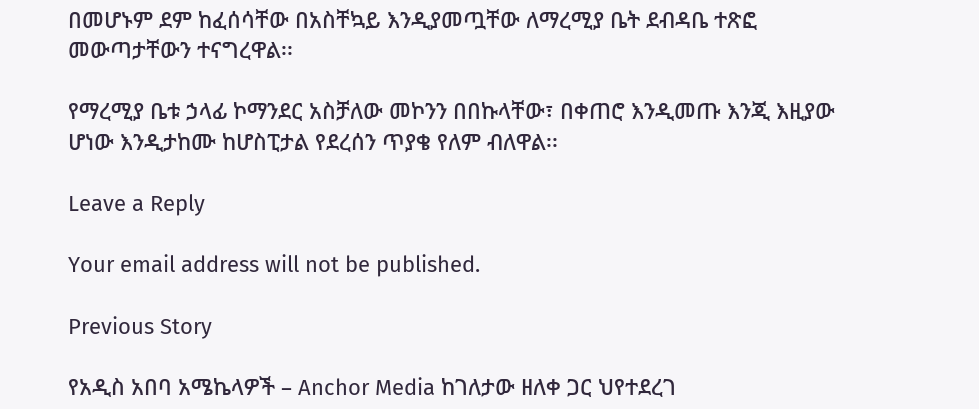በመሆኑም ደም ከፈሰሳቸው በአስቸኳይ እንዲያመጧቸው ለማረሚያ ቤት ደብዳቤ ተጽፎ መውጣታቸውን ተናግረዋል፡፡

የማረሚያ ቤቱ ኃላፊ ኮማንደር አስቻለው መኮንን በበኩላቸው፣ በቀጠሮ እንዲመጡ እንጂ እዚያው ሆነው እንዲታከሙ ከሆስፒታል የደረሰን ጥያቄ የለም ብለዋል፡፡

Leave a Reply

Your email address will not be published.

Previous Story

የአዲስ አበባ አሜኬላዎች – Anchor Media ከገለታው ዘለቀ ጋር ህየተደረገ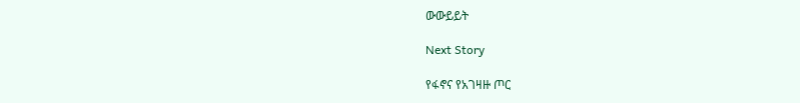ውውይይት

Next Story

የፋኖና የአገዛዙ ጦር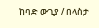ከባድ ውጊያ / በላስታ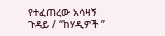የተፈጠረው አሳዛኝ ጉዳይ / “ከሃዲዎች ”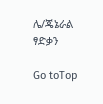ሌ/ጄኔራል ፃድቃን

Go toTop